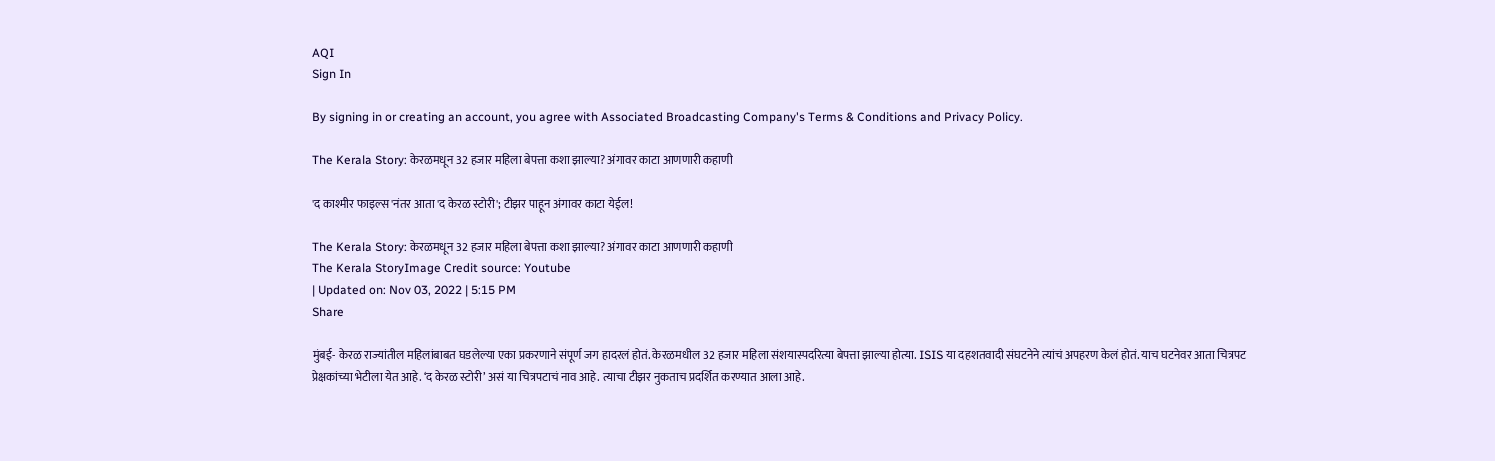AQI
Sign In

By signing in or creating an account, you agree with Associated Broadcasting Company's Terms & Conditions and Privacy Policy.

The Kerala Story: केरळमधून 32 हजार महिला बेपत्ता कशा झाल्या? अंगावर काटा आणणारी कहाणी

'द काश्मीर फाइल्स'नंतर आता 'द केरळ स्टोरी'; टीझर पाहून अंगावर काटा येईल!

The Kerala Story: केरळमधून 32 हजार महिला बेपत्ता कशा झाल्या? अंगावर काटा आणणारी कहाणी
The Kerala StoryImage Credit source: Youtube
| Updated on: Nov 03, 2022 | 5:15 PM
Share

मुंबई- केरळ राज्यांतील महिलांबाबत घडलेल्या एका प्रकरणाने संपूर्ण जग हादरलं होतं. केरळमधील 32 हजार महिला संशयास्पदरित्या बेपत्ता झाल्या होत्या. ISIS या दहशतवादी संघटनेने त्यांचं अपहरण केलं होतं. याच घटनेवर आता चित्रपट प्रेक्षकांच्या भेटीला येत आहे. ‘द केरळ स्टोरी’ असं या चित्रपटाचं नाव आहे. त्याचा टीझर नुकताच प्रदर्शित करण्यात आला आहे.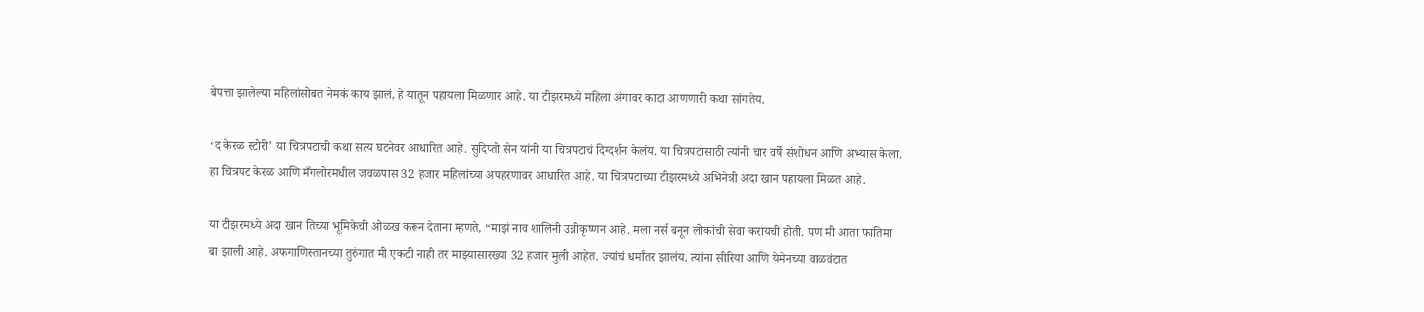बेपत्ता झालेल्या महिलांसोबत नेमकं काय झालं, हे यातून पहायला मिळणार आहे. या टीझरमध्ये महिला अंगावर काटा आणणारी कथा सांगतेय.

‘द केरळ स्टोरी’ या चित्रपटाची कथा सत्य घटनेवर आधारित आहे. सुदिप्तो सेन यांनी या चित्रपटाचं दिग्दर्शन केलंय. या चित्रपटासाठी त्यांनी चार वर्षे संशोधन आणि अभ्यास केला. हा चित्रपट केरळ आणि मँगलोरमधील जवळपास 32 हजार महिलांच्या अपहरणावर आधारित आहे. या चित्रपटाच्या टीझरमध्ये अभिनेत्री अदा खान पहायला मिळत आहे.

या टीझरमध्ये अदा खान तिच्या भूमिकेची ओळख करून देताना म्हणते, “माझं नाव शालिनी उन्नीकृष्णन आहे. मला नर्स बनून लोकांची सेवा करायची होती. पण मी आता फातिमा बा झाली आहे. अफगाणिस्तानच्या तुरुंगात मी एकटी नाही तर माझ्यासारख्या 32 हजार मुली आहेत. ज्यांचं धर्मांतर झालंय. त्यांना सीरिया आणि येमेनच्या वाळवंटात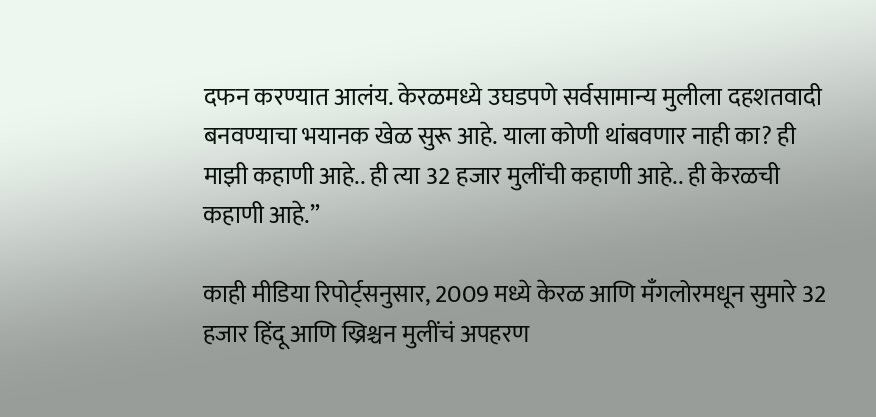दफन करण्यात आलंय. केरळमध्ये उघडपणे सर्वसामान्य मुलीला दहशतवादी बनवण्याचा भयानक खेळ सुरू आहे. याला कोणी थांबवणार नाही का? ही माझी कहाणी आहे.. ही त्या 32 हजार मुलींची कहाणी आहे.. ही केरळची कहाणी आहे.”

काही मीडिया रिपोर्ट्सनुसार, 2009 मध्ये केरळ आणि मँगलोरमधून सुमारे 32 हजार हिंदू आणि ख्रिश्चन मुलींचं अपहरण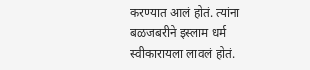करण्यात आलं होतं. त्यांना बळजबरीने इस्लाम धर्म स्वीकारायला लावलं होतं.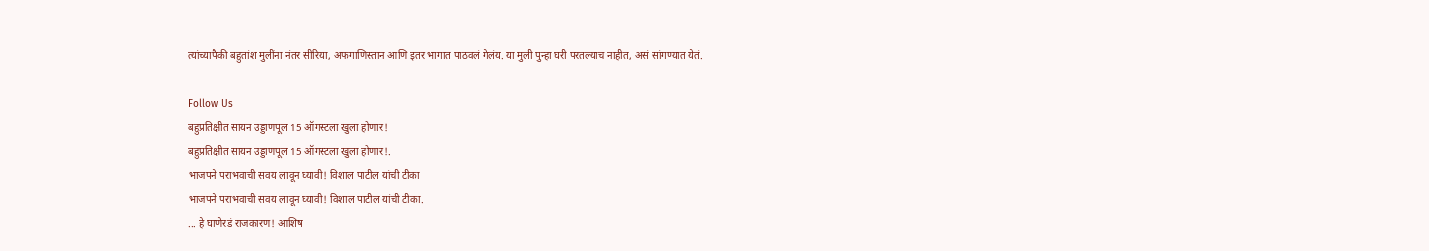त्यांच्यापैकी बहुतांश मुलींना नंतर सीरिया, अफगाणिस्तान आणि इतर भागात पाठवलं गेलंय. या मुली पुन्हा घरी परतल्याच नाहीत, असं सांगण्यात येतं.

Follow Us
बहुप्रतिक्षीत सायन उड्डाणपूल 15 ऑगस्टला खुला होणार!
बहुप्रतिक्षीत सायन उड्डाणपूल 15 ऑगस्टला खुला होणार!.
भाजपने पराभवाची सवय लावून घ्यावी! विशाल पाटील यांची टीका
भाजपने पराभवाची सवय लावून घ्यावी! विशाल पाटील यांची टीका.
... हे घाणेरडं राजकारण! आशिष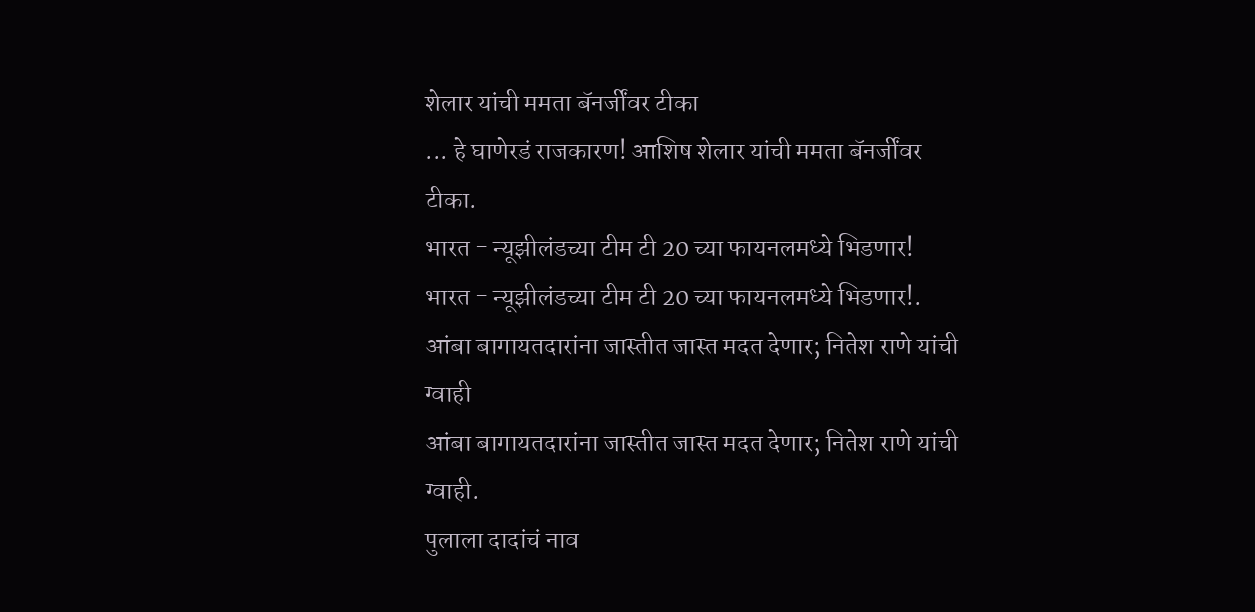शेलार यांची ममता बॅनर्जींवर टीका
... हे घाणेरडं राजकारण! आशिष शेलार यांची ममता बॅनर्जींवर टीका.
भारत - न्यूझीलंडच्या टीम टी 20 च्या फायनलमध्ये भिडणार!
भारत - न्यूझीलंडच्या टीम टी 20 च्या फायनलमध्ये भिडणार!.
आंबा बागायतदारांना जास्तीत जास्त मदत देणार; नितेश राणे यांची ग्वाही
आंबा बागायतदारांना जास्तीत जास्त मदत देणार; नितेश राणे यांची ग्वाही.
पुलाला दादांचं नाव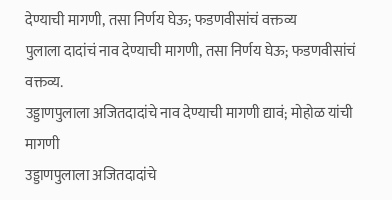देण्याची मागणी, तसा निर्णय घेऊ; फडणवीसांचं वक्तव्य
पुलाला दादांचं नाव देण्याची मागणी, तसा निर्णय घेऊ; फडणवीसांचं वक्तव्य.
उड्डाणपुलाला अजितदादांचे नाव देण्याची मागणी द्यावं; मोहोळ यांची मागणी
उड्डाणपुलाला अजितदादांचे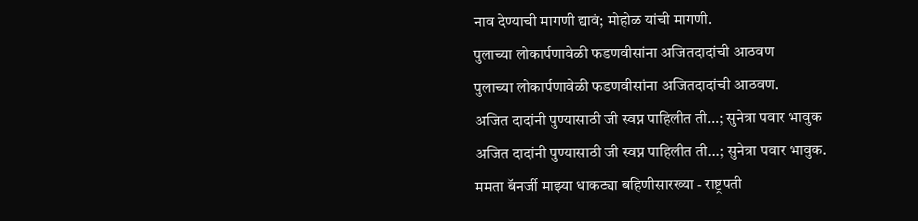नाव देण्याची मागणी द्यावं; मोहोळ यांची मागणी.
पुलाच्या लोकार्पणावेळी फडणवीसांना अजितदादांची आठवण
पुलाच्या लोकार्पणावेळी फडणवीसांना अजितदादांची आठवण.
अजित दादांनी पुण्यासाठी जी स्वप्न पाहिलीत ती...; सुनेत्रा पवार भावुक
अजित दादांनी पुण्यासाठी जी स्वप्न पाहिलीत ती...; सुनेत्रा पवार भावुक.
ममता बॅनर्जी माझ्या धाकट्या बहिणीसारख्या - राष्ट्रपती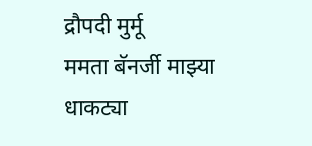द्रौपदी मुर्मू
ममता बॅनर्जी माझ्या धाकट्या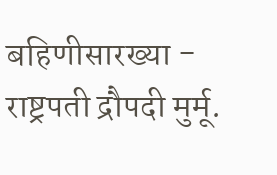बहिणीसारख्या - राष्ट्रपती द्रौपदी मुर्मू.